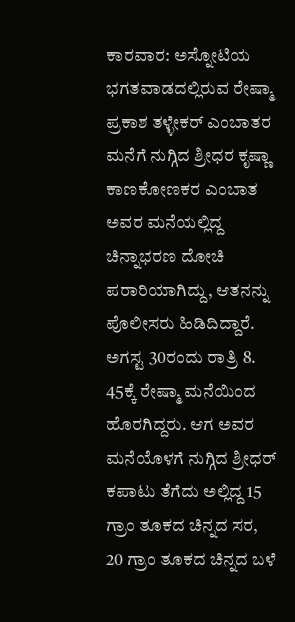ಕಾರವಾರ: ಅಸ್ನೋಟಿಯ ಭಗತವಾಡದಲ್ಲಿರುವ ರೇಷ್ಮಾ ಪ್ರಕಾಶ ತಳ್ಳೇಕರ್ ಎಂಬಾತರ ಮನೆಗೆ ನುಗ್ಗಿದ ಶ್ರೀಧರ ಕೃಷ್ಣಾ ಕಾಣಕೋಣಕರ ಎಂಬಾತ ಅವರ ಮನೆಯಲ್ಲಿದ್ದ ಚಿನ್ನಾಭರಣ ದೋಚಿ ಪರಾರಿಯಾಗಿದ್ದು, ಆತನನ್ನು ಪೊಲೀಸರು ಹಿಡಿದಿದ್ದಾರೆ.
ಅಗಸ್ಟ 30ರಂದು ರಾತ್ರಿ 8. 45ಕ್ಕೆ ರೇಷ್ಮಾ ಮನೆಯಿಂದ ಹೊರಗಿದ್ದರು. ಆಗ ಅವರ ಮನೆಯೊಳಗೆ ನುಗ್ಗಿದ ಶ್ರೀಧರ್ ಕಪಾಟು ತೆಗೆದು ಅಲ್ಲಿದ್ದ 15 ಗ್ರಾಂ ತೂಕದ ಚಿನ್ನದ ಸರ, 20 ಗ್ರಾಂ ತೂಕದ ಚಿನ್ನದ ಬಳೆ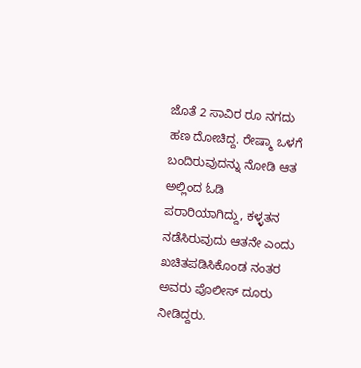ಜೊತೆ 2 ಸಾವಿರ ರೂ ನಗದು ಹಣ ದೋಚಿದ್ದ. ರೇಷ್ಮಾ ಒಳಗೆ ಬಂದಿರುವುದನ್ನು ನೋಡಿ ಆತ ಅಲ್ಲಿಂದ ಓಡಿ ಪರಾರಿಯಾಗಿದ್ದು, ಕಳ್ಳತನ ನಡೆಸಿರುವುದು ಆತನೇ ಎಂದು ಖಚಿತಪಡಿಸಿಕೊಂಡ ನಂತರ ಅವರು ಪೊಲೀಸ್ ದೂರು ನೀಡಿದ್ದರು.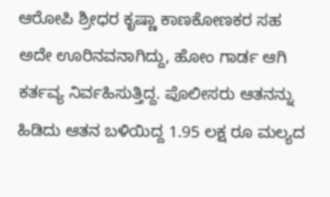ಆರೋಪಿ ಶ್ರೀಧರ ಕೃಷ್ಣಾ ಕಾಣಕೋಣಕರ ಸಹ ಅದೇ ಊರಿನವನಾಗಿದ್ದು, ಹೋಂ ಗಾರ್ಡ ಆಗಿ ಕರ್ತವ್ಯ ನಿರ್ವಹಿಸುತ್ತಿದ್ದ. ಪೊಲೀಸರು ಆತನನ್ನು ಹಿಡಿದು ಆತನ ಬಳಿಯಿದ್ದ 1.95 ಲಕ್ಷ ರೂ ಮಲ್ಯದ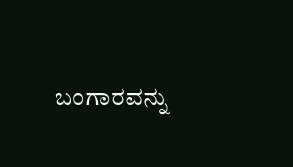ಬಂಗಾರವನ್ನು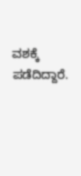ವಶಕ್ಕೆ ಪಡೆದಿದ್ದಾರೆ.